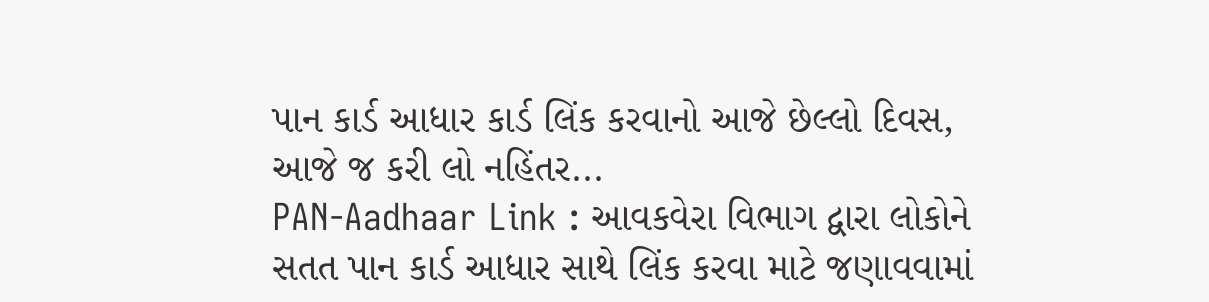પાન કાર્ડ આધાર કાર્ડ લિંક કરવાનો આજે છેલ્લો દિવસ, આજે જ કરી લો નહિંતર...
PAN-Aadhaar Link : આવકવેરા વિભાગ દ્વારા લોકોને સતત પાન કાર્ડ આધાર સાથે લિંક કરવા માટે જણાવવામાં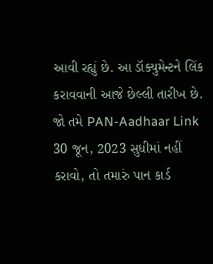આવી રહ્યું છે. આ ડૉક્યુમેન્ટને લિંક કરાવવાની આજે છેલ્લી તારીખ છે. જો તમે PAN-Aadhaar Link 30 જૂન, 2023 સુધીમાં નહીં કરાવો, તો તમારું પાન કાર્ડ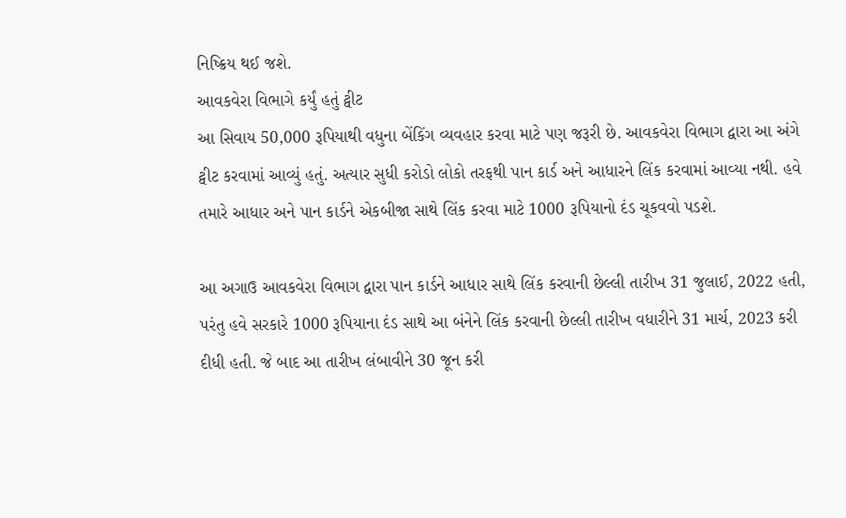નિષ્ક્રિય થઈ જશે.
આવકવેરા વિભાગે કર્યું હતું ટ્વીટ
આ સિવાય 50,000 રૂપિયાથી વધુના બેંકિંગ વ્યવહાર કરવા માટે પણ જરૂરી છે. આવકવેરા વિભાગ દ્વારા આ અંગે ટ્વીટ કરવામાં આવ્યું હતું. અત્યાર સુધી કરોડો લોકો તરફથી પાન કાર્ડ અને આધારને લિંક કરવામાં આવ્યા નથી. હવે તમારે આધાર અને પાન કાર્ડને એકબીજા સાથે લિંક કરવા માટે 1000 રૂપિયાનો દંડ ચૂકવવો પડશે.

આ અગાઉ આવકવેરા વિભાગ દ્વારા પાન કાર્ડને આધાર સાથે લિંક કરવાની છેલ્લી તારીખ 31 જુલાઈ, 2022 હતી, પરંતુ હવે સરકારે 1000 રૂપિયાના દંડ સાથે આ બંનેને લિંક કરવાની છેલ્લી તારીખ વધારીને 31 માર્ચ, 2023 કરી દીધી હતી. જે બાદ આ તારીખ લંબાવીને 30 જૂન કરી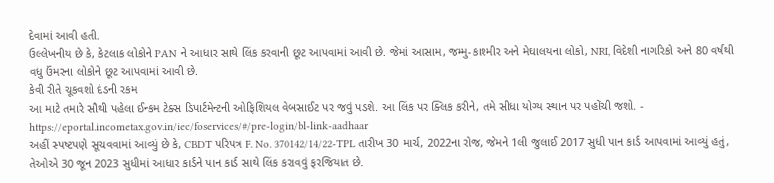દેવામાં આવી હતી.
ઉલ્લેખનીય છે કે, કેટલાક લોકોને PAN ને આધાર સાથે લિંક કરવાની છૂટ આપવામાં આવી છે. જેમાં આસામ, જમ્મુ-કાશ્મીર અને મેઘાલયના લોકો, NRI, વિદેશી નાગરિકો અને 80 વર્ષથી વધુ ઉંમરના લોકોને છૂટ આપવામાં આવી છે.
કેવી રીતે ચૂકવશો દંડની રકમ
આ માટે તમારે સૌથી પહેલા ઈન્કમ ટેક્સ ડિપાર્ટમેન્ટની ઓફિશિયલ વેબસાઈટ પર જવું પડશે. આ લિંક પર ક્લિક કરીને, તમે સીધા યોગ્ય સ્થાન પર પહોંચી જશો. - https://eportal.incometax.gov.in/iec/foservices/#/pre-login/bl-link-aadhaar
અહીં સ્પષ્ટપણે સૂચવવામાં આવ્યું છે કે, CBDT પરિપત્ર F. No. 370142/14/22-TPL તારીખ 30 માર્ચ, 2022ના રોજ, જેમને 1લી જુલાઈ 2017 સુધી પાન કાર્ડ આપવામાં આવ્યું હતું, તેઓએ 30 જૂન 2023 સુધીમાં આધાર કાર્ડને પાન કાર્ડ સાથે લિંક કરાવવું ફરજિયાત છે.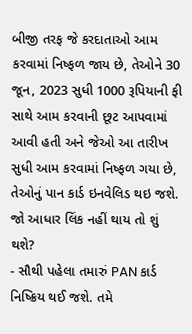બીજી તરફ જે કરદાતાઓ આમ કરવામાં નિષ્ફળ જાય છે, તેઓને 30 જૂન, 2023 સુધી 1000 રૂપિયાની ફી સાથે આમ કરવાની છૂટ આપવામાં આવી હતી અને જેઓ આ તારીખ સુધી આમ કરવામાં નિષ્ફળ ગયા છે, તેઓનું પાન કાર્ડ ઇનવેલિડ થઇ જશે.
જો આધાર લિંક નહીં થાય તો શું થશે?
- સૌથી પહેલા તમારું PAN કાર્ડ નિષ્ક્રિય થઈ જશે. તમે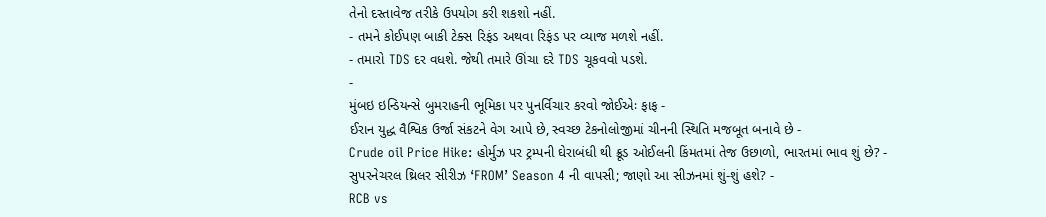તેનો દસ્તાવેજ તરીકે ઉપયોગ કરી શકશો નહીં.
- તમને કોઈપણ બાકી ટેક્સ રિફંડ અથવા રિફંડ પર વ્યાજ મળશે નહીં.
- તમારો TDS દર વધશે. જેથી તમારે ઊંચા દરે TDS ચૂકવવો પડશે.
-
મુંબઇ ઇન્ડિયન્સે બુમરાહની ભૂમિકા પર પુનર્વિચાર કરવો જોઈએઃ ફાફ -
ઈરાન યુદ્ધ વૈશ્વિક ઉર્જા સંકટને વેગ આપે છે, સ્વચ્છ ટેકનોલોજીમાં ચીનની સ્થિતિ મજબૂત બનાવે છે -
Crude oil Price Hike: હોર્મુઝ પર ટ્રમ્પની ઘેરાબંધી થી ક્રૂડ ઓઈલની કિંમતમાં તેજ ઉછાળો, ભારતમાં ભાવ શું છે? -
સુપરનેચરલ થ્રિલર સીરીઝ ‘FROM’ Season 4 ની વાપસી; જાણો આ સીઝનમાં શું-શું હશે? -
RCB vs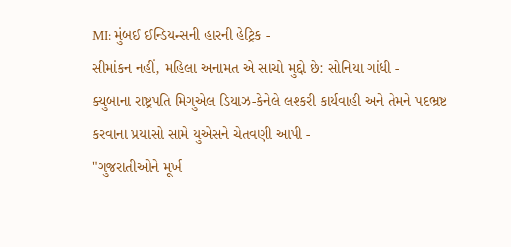MI: મુંબઈ ઈન્ડિયન્સની હારની હેટ્રિક -
સીમાંકન નહીં, મહિલા અનામત એ સાચો મુદ્દો છે: સોનિયા ગાંધી -
ક્યુબાના રાષ્ટ્રપતિ મિગુએલ ડિયાઝ-કેનેલે લશ્કરી કાર્યવાહી અને તેમને પદભ્રષ્ટ કરવાના પ્રયાસો સામે યુએસને ચેતવણી આપી -
"ગુજરાતીઓને મૂર્ખ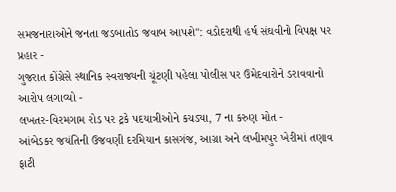સમજનારાઓને જનતા જડબાતોડ જવાબ આપશે": વડોદરાથી હર્ષ સંઘવીનો વિપક્ષ પર પ્રહાર -
ગુજરાત કોંગ્રેસે સ્થાનિક સ્વરાજ્યની ચૂંટણી પહેલા પોલીસ પર ઉમેદવારોને ડરાવવાનો આરોપ લગાવ્યો -
લખતર-વિરમગામ રોડ પર ટ્રકે પદયાત્રીઓને કચડ્યા, 7 ના કરુણ મોત -
આંબેડકર જયંતિની ઉજવણી દરમિયાન કાસગંજ, આગ્રા અને લખીમપુર ખેરીમાં તણાવ ફાટી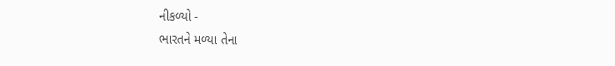નીકળ્યો -
ભારતને મળ્યા તેના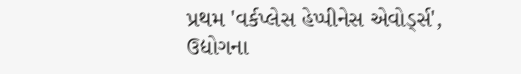પ્રથમ 'વર્કપ્લેસ હેપ્પીનેસ એવોર્ડ્સ', ઉદ્યોગના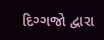દિગ્ગજો દ્વારા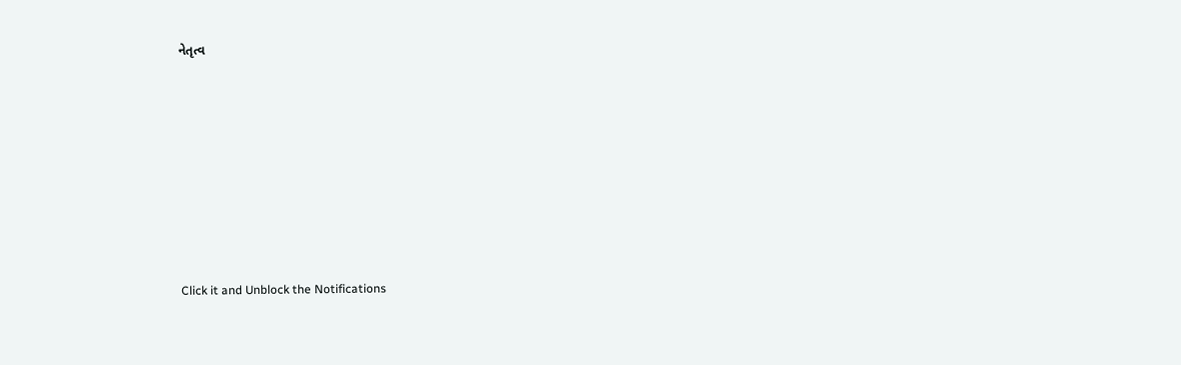નેતૃત્વ









Click it and Unblock the Notifications